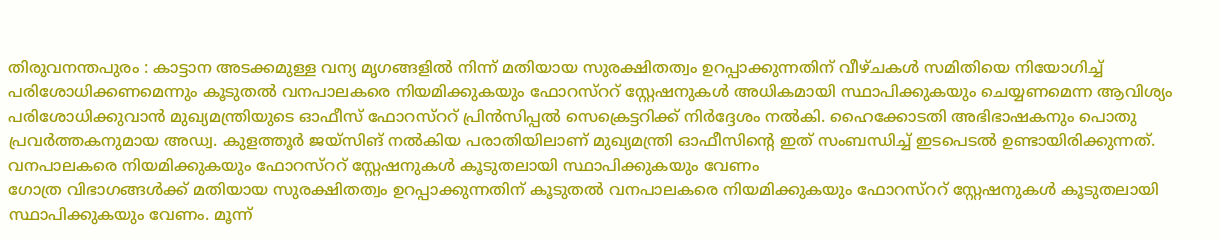തിരുവനന്തപുരം : കാട്ടാന അടക്കമുള്ള വന്യ മൃഗങ്ങളിൽ നിന്ന് മതിയായ സുരക്ഷിതത്വം ഉറപ്പാക്കുന്നതിന് വീഴ്ചകൾ സമിതിയെ നിയോഗിച്ച് പരിശോധിക്കണമെന്നും കൂടുതൽ വനപാലകരെ നിയമിക്കുകയും ഫോറസ്ററ് സ്റ്റേഷനുകൾ അധികമായി സ്ഥാപിക്കുകയും ചെയ്യണമെന്ന ആവിശ്യം പരിശോധിക്കുവാൻ മുഖ്യമന്ത്രിയുടെ ഓഫീസ് ഫോറസ്ററ് പ്രിൻസിപ്പൽ സെക്രെട്ടറിക്ക് നിർദ്ദേശം നൽകി. ഹൈക്കോടതി അഭിഭാഷകനും പൊതു പ്രവർത്തകനുമായ അഡ്വ. കുളത്തൂർ ജയ്സിങ് നൽകിയ പരാതിയിലാണ് മുഖ്യമന്ത്രി ഓഫീസിന്റെ ഇത് സംബന്ധിച്ച് ഇടപെടൽ ഉണ്ടായിരിക്കുന്നത്.
വനപാലകരെ നിയമിക്കുകയും ഫോറസ്ററ് സ്റ്റേഷനുകൾ കൂടുതലായി സ്ഥാപിക്കുകയും വേണം
ഗോത്ര വിഭാഗങ്ങൾക്ക് മതിയായ സുരക്ഷിതത്വം ഉറപ്പാക്കുന്നതിന് കൂടുതൽ വനപാലകരെ നിയമിക്കുകയും ഫോറസ്ററ് സ്റ്റേഷനുകൾ കൂടുതലായി സ്ഥാപിക്കുകയും വേണം. മൂന്ന്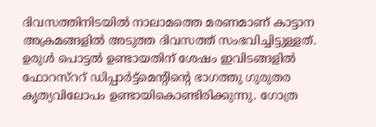ദിവസത്തിനിടയിൽ നാലാമത്തെ മരണമാണ് കാട്ടാന അക്രമങ്ങളിൽ അടുത്ത ദിവസത്ത് സംഭവിച്ചിട്ടുള്ളത്. ഉരുൾ പൊട്ടൽ ഉണ്ടായതിന് ശേഷം ഇവിടങ്ങളിൽ ഫോറസ്ററ് ഡിപ്പാർട്ട്മെന്റിന്റെ ഭാഗത്തു ഗുരുതര കൃത്യവിലോപം ഉണ്ടായികൊണ്ടിരിക്കുന്നു. ഗോത്ര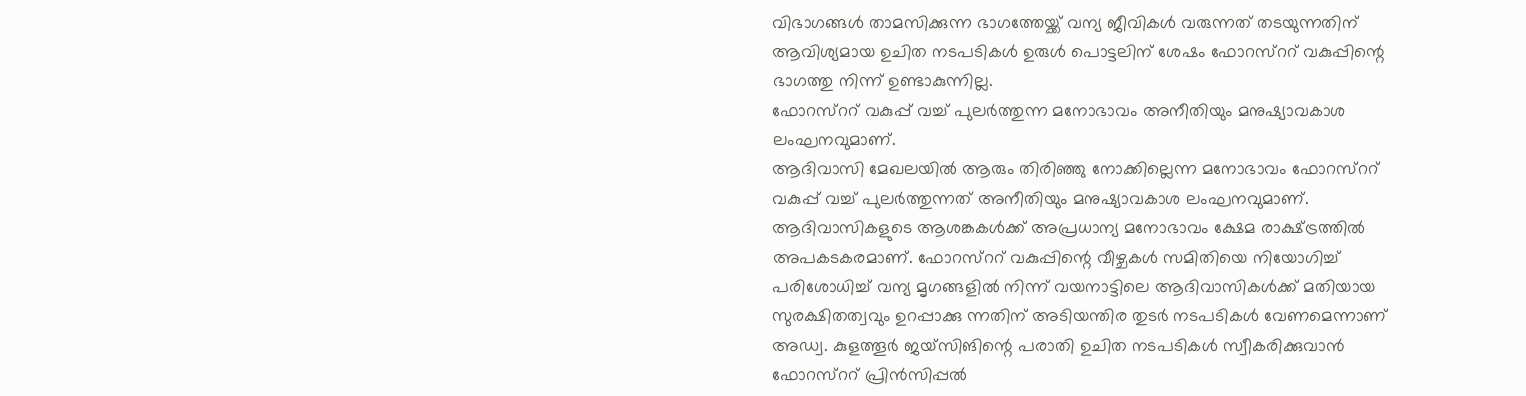വിഭാഗങ്ങൾ താമസിക്കുന്ന ഭാഗത്തേയ്ക്ക് വന്യ ജീവികൾ വരുന്നത് തടയുന്നതിന് ആവിശ്യമായ ഉചിത നടപടികൾ ഉരുൾ പൊട്ടലിന് ശേഷം ഫോറസ്ററ് വകുപ്പിന്റെ ഭാഗത്തു നിന്ന് ഉണ്ടാകുന്നില്ല.
ഫോറസ്ററ് വകുപ്പ് വച്ച് പുലർത്തുന്ന മനോഭാവം അനീതിയും മനുഷ്യാവകാശ ലംഘനവുമാണ്.
ആദിവാസി മേഖലയിൽ ആരും തിരിഞ്ഞു നോക്കില്ലെന്ന മനോഭാവം ഫോറസ്ററ് വകുപ്പ് വച്ച് പുലർത്തുന്നത് അനീതിയും മനുഷ്യാവകാശ ലംഘനവുമാണ്. ആദിവാസികളുടെ ആശങ്കകൾക്ക് അപ്രധാന്യ മനോഭാവം ക്ഷേമ രാക്ഷ്ട്രത്തിൽ അപകടകരമാണ്. ഫോറസ്ററ് വകുപ്പിന്റെ വീഴ്ചകൾ സമിതിയെ നിയോഗിച്ച് പരിശോധിച്ച് വന്യ മൃഗങ്ങളിൽ നിന്ന് വയനാട്ടിലെ ആദിവാസികൾക്ക് മതിയായ സുരക്ഷിതത്വവും ഉറപ്പാക്കു ന്നതിന് അടിയന്തിര തുടർ നടപടികൾ വേണമെന്നാണ് അഡ്വ. കുളത്തൂർ ജയ്സിങിന്റെ പരാതി ഉചിത നടപടികൾ സ്വീകരിക്കുവാൻ ഫോറസ്ററ് പ്രിൻസിപ്പൽ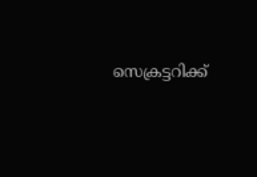സെക്രട്ടറിക്ക്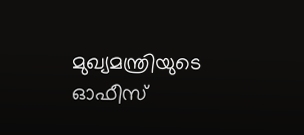മുഖ്യമന്ത്രിയുടെ ഓഫീസ്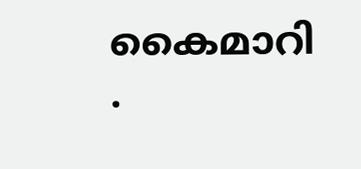കൈമാറി
.